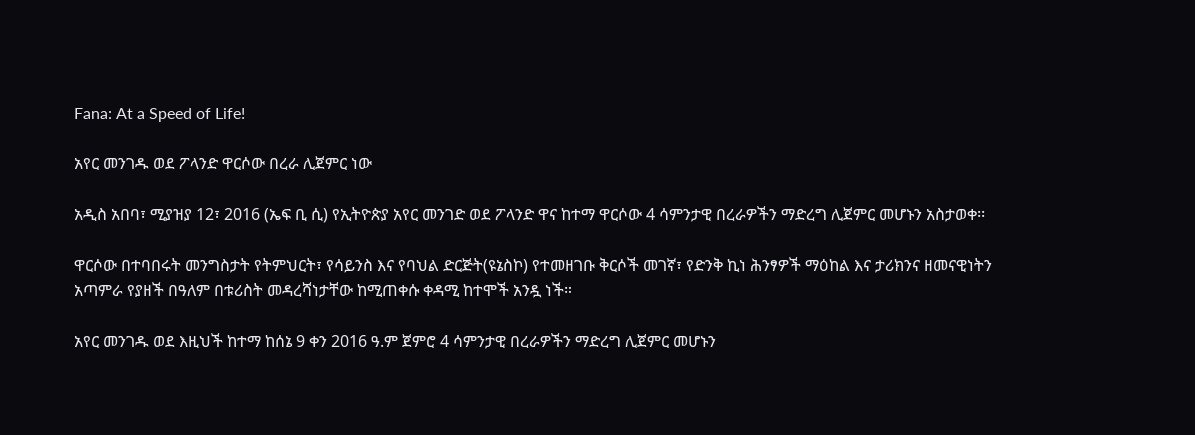Fana: At a Speed of Life!

አየር መንገዱ ወደ ፖላንድ ዋርሶው በረራ ሊጀምር ነው

አዲስ አበባ፣ ሚያዝያ 12፣ 2016 (ኤፍ ቢ ሲ) የኢትዮጵያ አየር መንገድ ወደ ፖላንድ ዋና ከተማ ዋርሶው 4 ሳምንታዊ በረራዎችን ማድረግ ሊጀምር መሆኑን አስታወቀ፡፡

ዋርሶው በተባበሩት መንግስታት የትምህርት፣ የሳይንስ እና የባህል ድርጅት(ዩኔስኮ) የተመዘገቡ ቅርሶች መገኛ፣ የድንቅ ኪነ ሕንፃዎች ማዕከል እና ታሪክንና ዘመናዊነትን አጣምራ የያዘች በዓለም በቱሪስት መዳረሻነታቸው ከሚጠቀሱ ቀዳሚ ከተሞች አንዷ ነች።

አየር መንገዱ ወደ እዚህች ከተማ ከሰኔ 9 ቀን 2016 ዓ.ም ጀምሮ 4 ሳምንታዊ በረራዎችን ማድረግ ሊጀምር መሆኑን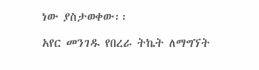ነው ያስታወቀው፡፡

አየር መንገዱ የበረራ ትኬት ለማግኘት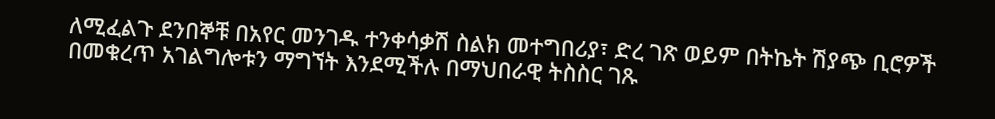ለሚፈልጉ ደንበኞቹ በአየር መንገዱ ተንቀሳቃሽ ስልክ መተግበሪያ፣ ድረ ገጽ ወይም በትኬት ሽያጭ ቢሮዎች በመቁረጥ አገልግሎቱን ማግኘት እንደሚችሉ በማህበራዊ ትስስር ገጹ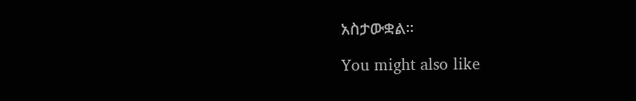አስታውቋል፡፡

You might also like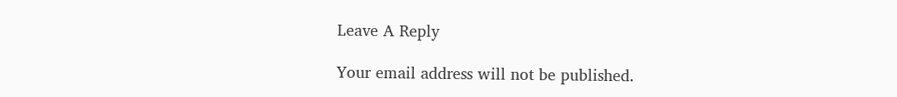Leave A Reply

Your email address will not be published.